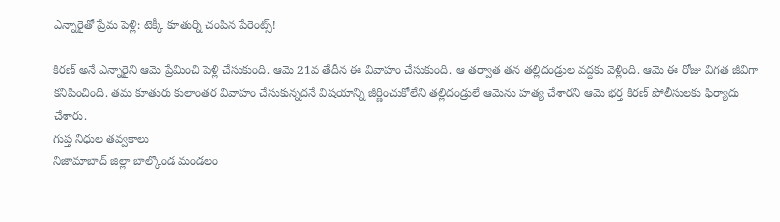ఎన్నారైతో ప్రేమ పెళ్లి: టెక్కీ కూతుర్ని చంపిన పేరెంట్స్!

కిరణ్ అనే ఎన్నారైని ఆమె ప్రేమించి పెళ్లి చేసుకుంది. ఆమె 21వ తేదీన ఈ వివాహం చేసుకుంది. ఆ తర్వాత తన తల్లిదండ్రుల వద్దకు వెళ్లింది. ఆమె ఈ రోజు విగత జీవిగా కనిపించింది. తమ కూతురు కులాంతర వివాహం చేసుకున్నదనే విషయాన్ని జీర్ణించుకోలేని తల్లిదండ్రులే ఆమెను హత్య చేశారని ఆమె భర్త కిరణ్ పోలీసులకు ఫిర్యాదు చేశారు.
గుప్త నిధుల తవ్వకాలు
నిజామాబాద్ జిల్లా బాల్కొండ మండలం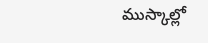ముస్కాల్లో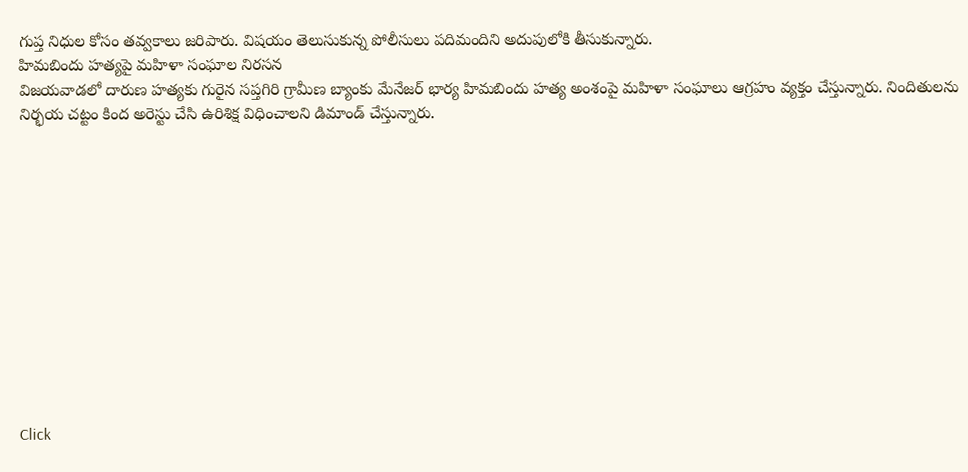గుప్త నిధుల కోసం తవ్వకాలు జరిపారు. విషయం తెలుసుకున్న పోలీసులు పదిమందిని అదుపులోకి తీసుకున్నారు.
హిమబిందు హత్యపై మహిళా సంఘాల నిరసన
విజయవాడలో దారుణ హత్యకు గురైన సప్తగిరి గ్రామీణ బ్యాంకు మేనేజర్ భార్య హిమబిందు హత్య అంశంపై మహిళా సంఘాలు ఆగ్రహం వ్యక్తం చేస్తున్నారు. నిందితులను నిర్భయ చట్టం కింద అరెస్టు చేసి ఉరిశిక్ష విధించాలని డిమాండ్ చేస్తున్నారు.












Click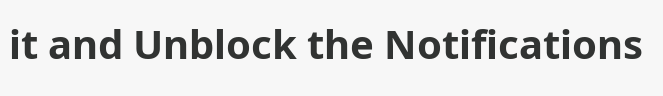it and Unblock the Notifications